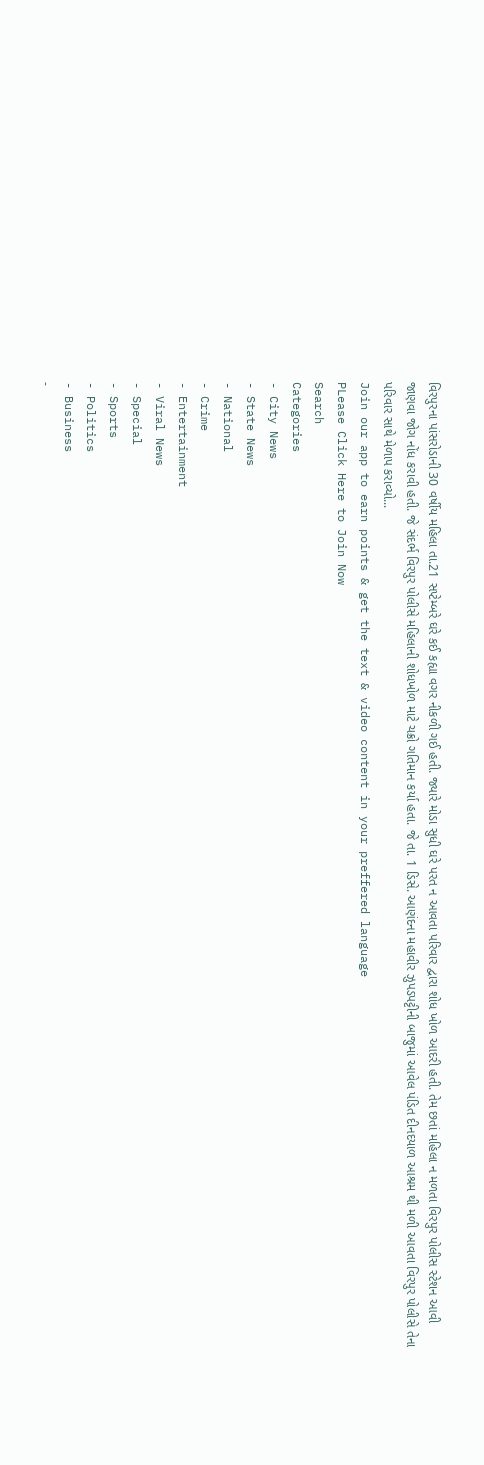વિરપુરના પાંસરોડાની 30 વર્ષીય મહિલા તા.21 સપ્ટેમ્બરે ઘરે કઈ કહ્યા વગર નીકળી ગઈ હતી. જ્યારે મોડા સુધી ઘરે પરત ન આવતા પરિવાર દ્વારા શોધ ખોળ આદરી હતી. તેમ છતાં મહિલા ન મળતા વિરપુર પોલીસ સ્ટેશન આવી જાણવા જોગ નોંધ કરાવી હતી. જે સંદર્ભ વિરપુર પોલીસે મહિલાની શોધખોળ માટે ચક્રો ગતિમાન કર્યા હતા. જે તા. 1 ડિસે. આણંદના મહાવીર ઝુપડપટ્ટીની બાજુમાં આવેલ પંડિત દીનદયાળ આશ્રમ થી મળી આવતા વિરપુર પોલીસે તેના પરિવાર સાથે મેળાપ કરાવ્યો...
Join our app to earn points & get the text & video content in your preffered language
PLease Click Here to Join Now
Search
Categories
- City News
- State News
- National
- Crime
- Entertainment
- Viral News
- Special
- Sports
- Politics
- Business
-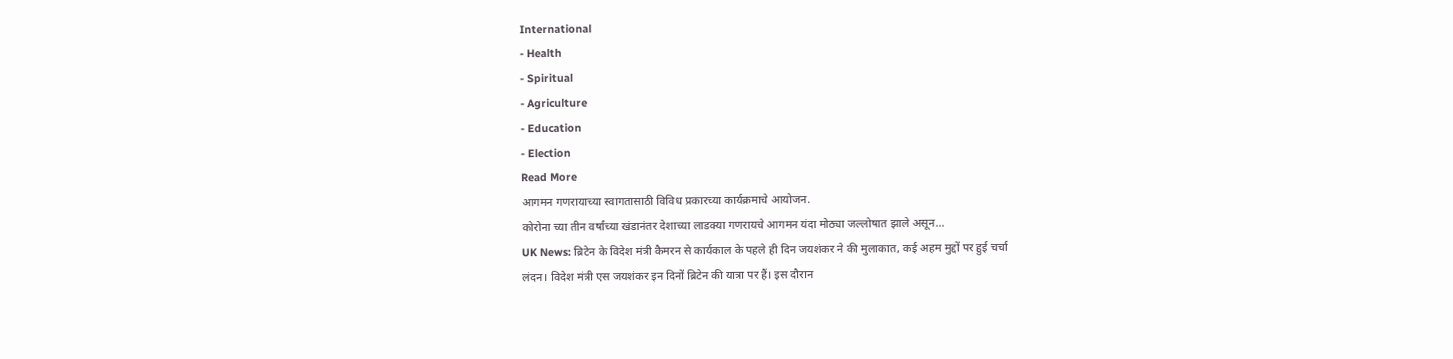International
- Health
- Spiritual
- Agriculture
- Education
- Election
Read More
आगमन गणरायाच्या स्वागतासाठी विविध प्रकारच्या कार्यक्रमाचे आयोजन.
कोरोना च्या तीन वर्षांच्या खंडानंतर देशाच्या लाडक्या गणरायचे आगमन यंदा मोठ्या जल्लोषात झाले असून...
UK News: ब्रिटेन के विदेश मंत्री कैमरन से कार्यकाल के पहले ही दिन जयशंकर ने की मुलाकात, कई अहम मुद्दों पर हुई चर्चा
लंदन। विदेश मंत्री एस जयशंकर इन दिनों ब्रिटेन की यात्रा पर हैं। इस दौरान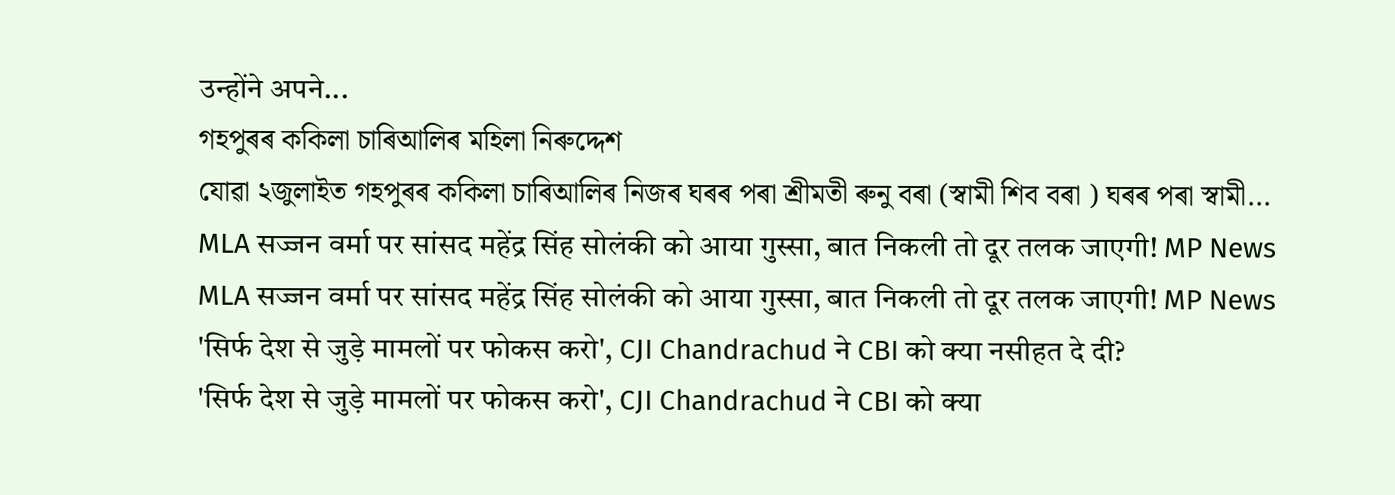उन्होंने अपने...
গহপুৰৰ ককিলা চাৰিআলিৰ মহিলা নিৰুদ্দেশ
যোৱা ২জুলাইত গহপুৰৰ ককিলা চাৰিআলিৰ নিজৰ ঘৰৰ পৰা শ্ৰীমতী ৰুনু বৰা (স্বামী শিব বৰা ) ঘৰৰ পৰা স্বামী...
MLA सज्जन वर्मा पर सांसद महेंद्र सिंह सोलंकी को आया गुस्सा, बात निकली तो दूर तलक जाएगी! MP News
MLA सज्जन वर्मा पर सांसद महेंद्र सिंह सोलंकी को आया गुस्सा, बात निकली तो दूर तलक जाएगी! MP News
'सिर्फ देश से जुड़े मामलों पर फोकस करो', CJI Chandrachud ने CBI को क्या नसीहत दे दी?
'सिर्फ देश से जुड़े मामलों पर फोकस करो', CJI Chandrachud ने CBI को क्या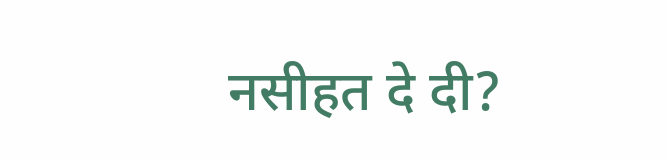नसीहत दे दी?